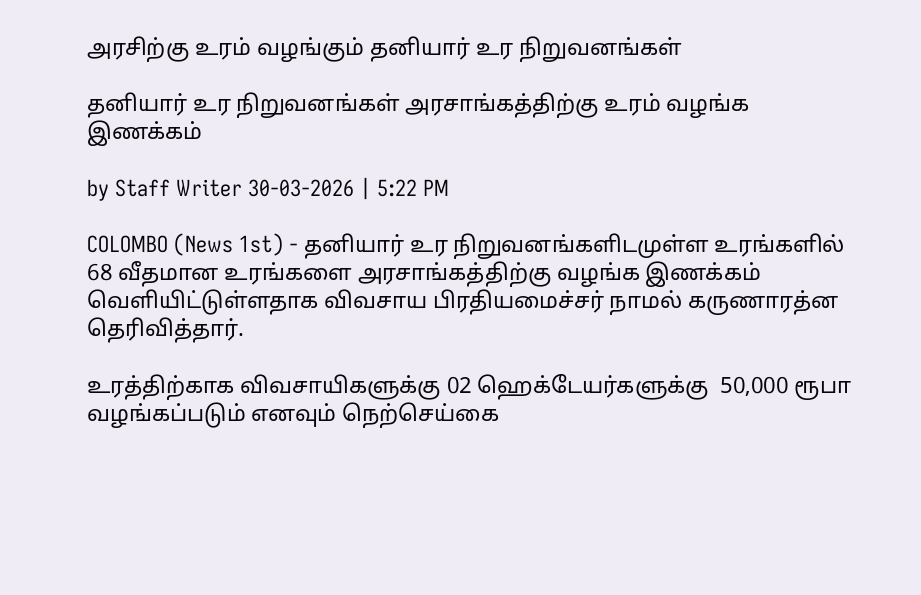அரசிற்கு உரம் வழங்கும் தனியார் உர நிறுவனங்கள்

தனியார் உர நிறுவனங்கள் அரசாங்கத்திற்கு உரம் வழங்க இணக்கம்

by Staff Writer 30-03-2026 | 5:22 PM

COLOMBO (News 1st) - தனியார் உர நிறுவனங்களிடமுள்ள உரங்களில் 68 வீதமான உரங்களை அரசாங்கத்திற்கு வழங்க இணக்கம் வௌியிட்டுள்ளதாக விவசாய பிரதியமைச்சர் நாமல் கருணாரத்ன தெரிவித்தார்.

உரத்திற்காக விவசாயிகளுக்கு 02 ஹெக்டேயர்களுக்கு  50,000 ரூபா வழங்கப்படும் எனவும் நெற்செய்கை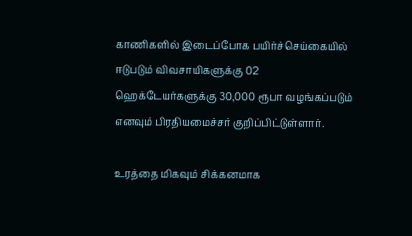காணிகளில் இடைப்போக பயிர்ச்செய்கையில் ஈடுபடும் விவசாயிகளுக்கு 02 ஹெக்டேயர்களுக்கு 30,000 ரூபா வழங்கப்படும் எனவும் பிரதியமைச்சர் குறிப்பிட்டுள்ளார்.

உரத்தை மிகவும் சிக்கனமாக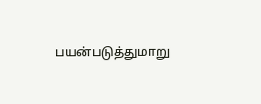பயன்படுத்துமாறு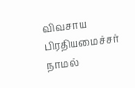விவசாய பிரதியமைச்சர் நாமல்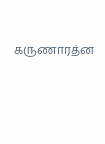கருணாரத்ன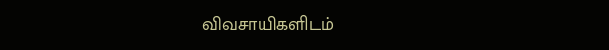விவசாயிகளிடம்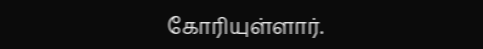கோரியுள்ளார்.